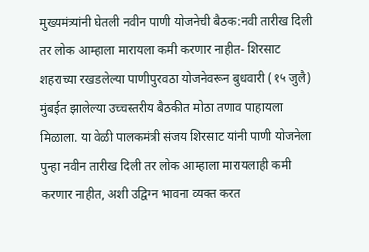मुख्यमंत्र्यांनी घेतली नवीन पाणी योजनेची बैठक:नवी तारीख दिली तर लोक आम्हाला मारायला कमी करणार नाहीत- शिरसाट
शहराच्या रखडलेल्या पाणीपुरवठा योजनेवरून बुधवारी (१५ जुलै) मुंबईत झालेल्या उच्चस्तरीय बैठकीत मोठा तणाव पाहायला मिळाला. या वेळी पालकमंत्री संजय शिरसाट यांनी पाणी योजनेला पुन्हा नवीन तारीख दिली तर लोक आम्हाला मारायलाही कमी करणार नाहीत, अशी उद्विग्न भावना व्यक्त करत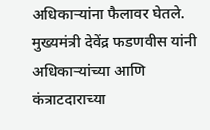अधिकाऱ्यांना फैलावर घेतले. मुख्यमंत्री देवेंद्र फडणवीस यांनी अधिकाऱ्यांच्या आणि कंत्राटदाराच्या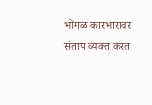भोंगळ कारभारावर संताप व्यक्त करत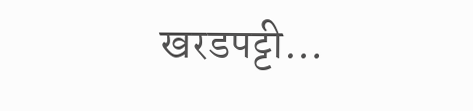खरडपट्टी…